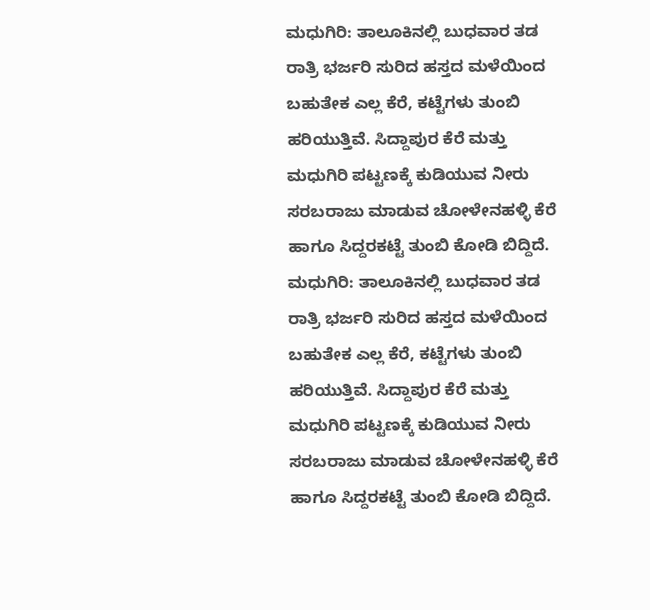ಮಧುಗಿರಿ: ತಾಲೂಕಿನಲ್ಲಿ ಬುಧವಾರ ತಡ ರಾತ್ರಿ ಭರ್ಜರಿ ಸುರಿದ ಹಸ್ತದ ಮಳೆಯಿಂದ ಬಹುತೇಕ ಎಲ್ಲ ಕೆರೆ, ಕಟ್ಟೆಗಳು ತುಂಬಿ ಹರಿಯುತ್ತಿವೆ. ಸಿದ್ದಾಪುರ ಕೆರೆ ಮತ್ತು ಮಧುಗಿರಿ ಪಟ್ಟಣಕ್ಕೆ ಕುಡಿಯುವ ನೀರು ಸರಬರಾಜು ಮಾಡುವ ಚೋಳೇನಹಳ್ಳಿ ಕೆರೆ ಹಾಗೂ ಸಿದ್ದರಕಟ್ಟೆ ತುಂಬಿ ಕೋಡಿ ಬಿದ್ದಿದೆ.
ಮಧುಗಿರಿ: ತಾಲೂಕಿನಲ್ಲಿ ಬುಧವಾರ ತಡ ರಾತ್ರಿ ಭರ್ಜರಿ ಸುರಿದ ಹಸ್ತದ ಮಳೆಯಿಂದ ಬಹುತೇಕ ಎಲ್ಲ ಕೆರೆ, ಕಟ್ಟೆಗಳು ತುಂಬಿ ಹರಿಯುತ್ತಿವೆ. ಸಿದ್ದಾಪುರ ಕೆರೆ ಮತ್ತು ಮಧುಗಿರಿ ಪಟ್ಟಣಕ್ಕೆ ಕುಡಿಯುವ ನೀರು ಸರಬರಾಜು ಮಾಡುವ ಚೋಳೇನಹಳ್ಳಿ ಕೆರೆ ಹಾಗೂ ಸಿದ್ದರಕಟ್ಟೆ ತುಂಬಿ ಕೋಡಿ ಬಿದ್ದಿದೆ.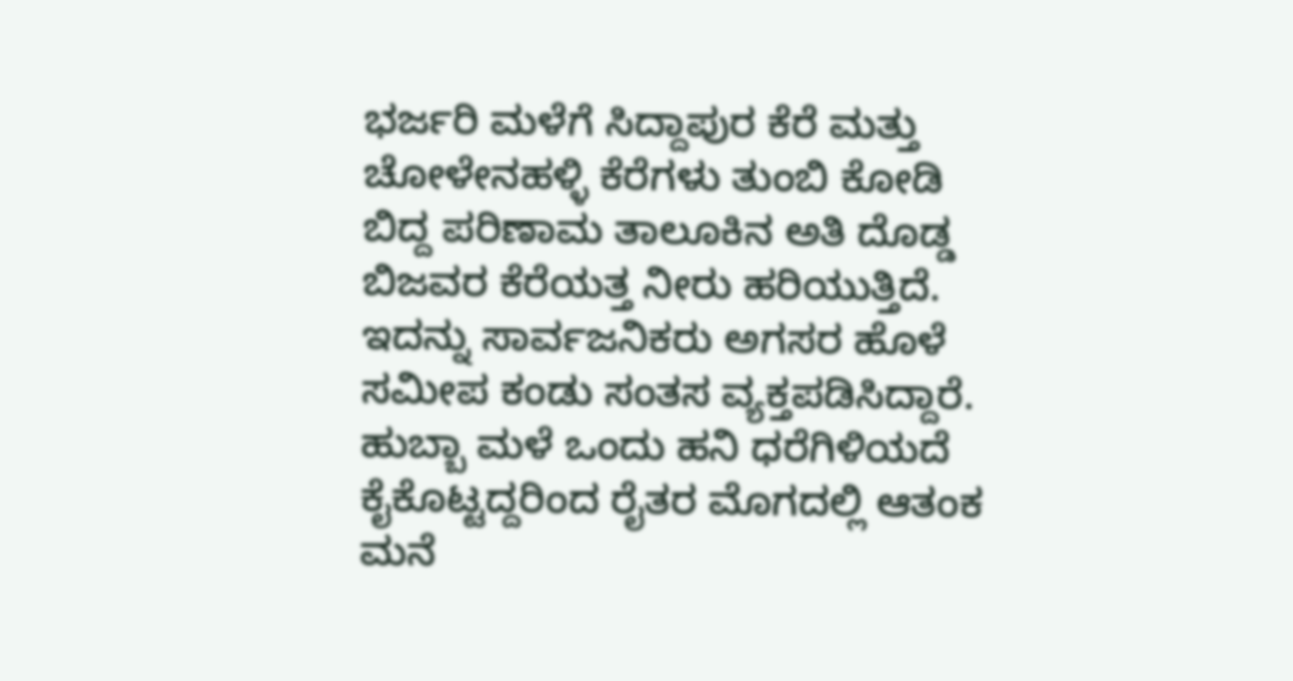ಭರ್ಜರಿ ಮಳೆಗೆ ಸಿದ್ದಾಪುರ ಕೆರೆ ಮತ್ತು ಚೋಳೇನಹಳ್ಳಿ ಕೆರೆಗಳು ತುಂಬಿ ಕೋಡಿ ಬಿದ್ದ ಪರಿಣಾಮ ತಾಲೂಕಿನ ಅತಿ ದೊಡ್ಡ ಬಿಜವರ ಕೆರೆಯತ್ತ ನೀರು ಹರಿಯುತ್ತಿದೆ. ಇದನ್ನು ಸಾರ್ವಜನಿಕರು ಅಗಸರ ಹೊಳೆ ಸಮೀಪ ಕಂಡು ಸಂತಸ ವ್ಯಕ್ತಪಡಿಸಿದ್ದಾರೆ. ಹುಬ್ಬಾ ಮಳೆ ಒಂದು ಹನಿ ಧರೆಗಿಳಿಯದೆ ಕೈಕೊಟ್ಟದ್ದರಿಂದ ರೈತರ ಮೊಗದಲ್ಲಿ ಆತಂಕ ಮನೆ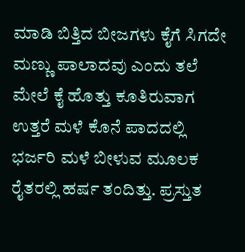ಮಾಡಿ ಬಿತ್ತಿದ ಬೀಜಗಳು ಕೈಗೆ ಸಿಗದೇ ಮಣ್ಣು ಪಾಲಾದವು ಎಂದು ತಲೆ ಮೇಲೆ ಕೈ ಹೊತ್ತು ಕೂತಿರುವಾಗ ಉತ್ತರೆ ಮಳೆ ಕೊನೆ ಪಾದದಲ್ಲಿ ಭರ್ಜರಿ ಮಳೆ ಬೀಳುವ ಮೂಲಕ ರೈತರಲ್ಲಿ ಹರ್ಷ ತಂದಿತ್ತು. ಪ್ರಸ್ತುತ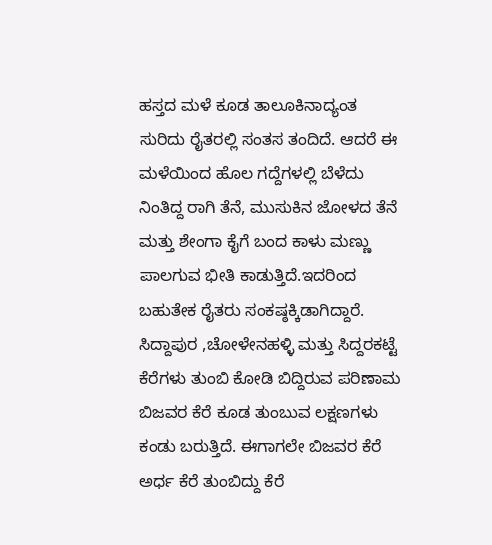ಹಸ್ತದ ಮಳೆ ಕೂಡ ತಾಲೂಕಿನಾದ್ಯಂತ ಸುರಿದು ರೈತರಲ್ಲಿ ಸಂತಸ ತಂದಿದೆ. ಆದರೆ ಈ ಮಳೆಯಿಂದ ಹೊಲ ಗದ್ದೆಗಳಲ್ಲಿ ಬೆಳೆದು ನಿಂತಿದ್ದ ರಾಗಿ ತೆನೆ, ಮುಸುಕಿನ ಜೋಳದ ತೆನೆ ಮತ್ತು ಶೇಂಗಾ ಕೈಗೆ ಬಂದ ಕಾಳು ಮಣ್ಣು ಪಾಲಗುವ ಭೀತಿ ಕಾಡುತ್ತಿದೆ.ಇದರಿಂದ ಬಹುತೇಕ ರೈತರು ಸಂಕಷ್ಠಕ್ಕಿಡಾಗಿದ್ದಾರೆ.
ಸಿದ್ದಾಪುರ ,ಚೋಳೇನಹಳ್ಳಿ ಮತ್ತು ಸಿದ್ದರಕಟ್ಟೆ ಕೆರೆಗಳು ತುಂಬಿ ಕೋಡಿ ಬಿದ್ದಿರುವ ಪರಿಣಾಮ ಬಿಜವರ ಕೆರೆ ಕೂಡ ತುಂಬುವ ಲಕ್ಷಣಗಳು ಕಂಡು ಬರುತ್ತಿದೆ. ಈಗಾಗಲೇ ಬಿಜವರ ಕೆರೆ ಅರ್ಧ ಕೆರೆ ತುಂಬಿದ್ದು ಕೆರೆ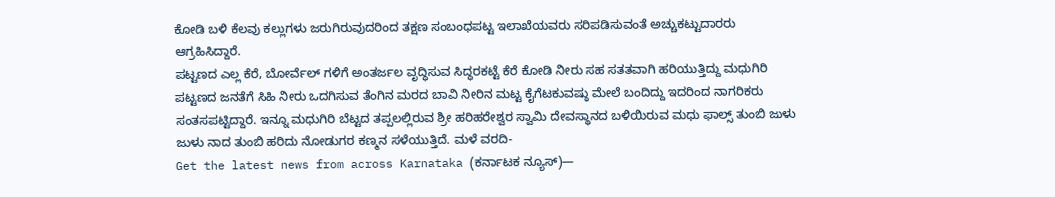ಕೋಡಿ ಬಳಿ ಕೆಲವು ಕಲ್ಲುಗಳು ಜರುಗಿರುವುದರಿಂದ ತಕ್ಷಣ ಸಂಬಂಧಪಟ್ಟ ಇಲಾಖೆಯವರು ಸರಿಪಡಿಸುವಂತೆ ಅಚ್ಚುಕಟ್ಟುದಾರರು ಆಗ್ರಹಿಸಿದ್ದಾರೆ.
ಪಟ್ಟಣದ ಎಲ್ಲ ಕೆರೆ, ಬೋರ್ವೆಲ್ ಗಳಿಗೆ ಅಂತರ್ಜಲ ವೃದ್ಧಿಸುವ ಸಿದ್ಧರಕಟ್ಟೆ ಕೆರೆ ಕೋಡಿ ನೀರು ಸಹ ಸತತವಾಗಿ ಹರಿಯುತ್ತಿದ್ದು ಮಧುಗಿರಿ ಪಟ್ಟಣದ ಜನತೆಗೆ ಸಿಹಿ ನೀರು ಒದಗಿಸುವ ತೆಂಗಿನ ಮರದ ಬಾವಿ ನೀರಿನ ಮಟ್ಟ ಕೈಗೆಟಕುವಷ್ಠು ಮೇಲೆ ಬಂದಿದ್ದು ಇದರಿಂದ ನಾಗರಿಕರು ಸಂತಸಪಟ್ಟಿದ್ದಾರೆ. ಇನ್ನೂ ಮಧುಗಿರಿ ಬೆಟ್ಟದ ತಪ್ಪಲಲ್ಲಿರುವ ಶ್ರೀ ಹರಿಹರೇಶ್ವರ ಸ್ವಾಮಿ ದೇವಸ್ಥಾನದ ಬಳಿಯಿರುವ ಮಧು ಫಾಲ್ಸ್ ತುಂಬಿ ಜುಳು ಜುಳು ನಾದ ತುಂಬಿ ಹರಿದು ನೋಡುಗರ ಕಣ್ಮನ ಸಳೆಯುತ್ತಿದೆ. ಮಳೆ ವರದಿ-
Get the latest news from across Karnataka (ಕರ್ನಾಟಕ ನ್ಯೂಸ್)—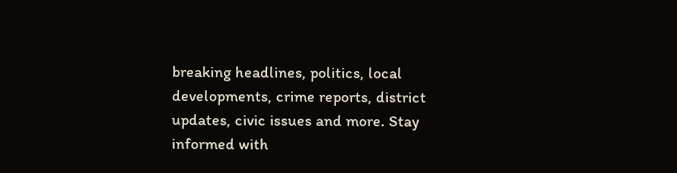breaking headlines, politics, local developments, crime reports, district updates, civic issues and more. Stay informed with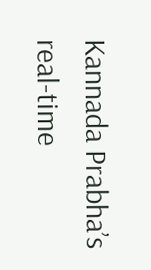Kannada Prabha’s real‑time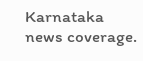Karnataka news coverage.